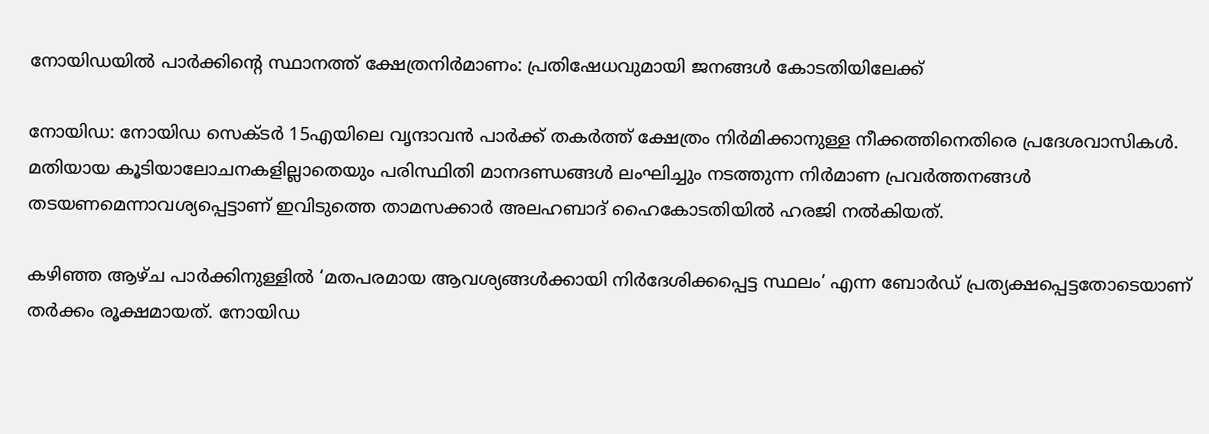നോയിഡയിൽ പാർക്കിന്റെ സ്ഥാനത്ത് ക്ഷേത്രനിർമാണം: പ്രതിഷേധവുമായി ജനങ്ങൾ കോടതിയിലേക്ക്

നോയിഡ: നോയിഡ സെക്ടർ 15എയിലെ വൃന്ദാവൻ പാർക്ക് തകർത്ത് ക്ഷേത്രം നിർമിക്കാനുള്ള നീക്കത്തിനെതിരെ പ്രദേശവാസികൾ. മതിയായ കൂടിയാലോചനകളില്ലാതെയും പരിസ്ഥിതി മാനദണ്ഡങ്ങൾ ലംഘിച്ചും നടത്തുന്ന നിർമാണ പ്രവർത്തനങ്ങൾ തടയണമെന്നാവശ്യപ്പെട്ടാണ് ഇവിടുത്തെ താമസക്കാർ അലഹബാദ് ഹൈകോടതിയിൽ ഹരജി നൽകിയത്.

കഴിഞ്ഞ ആഴ്ച പാർക്കിനുള്ളിൽ ‘മതപരമായ ആവശ്യങ്ങൾക്കായി നിർദേശിക്കപ്പെട്ട സ്ഥലം’ എന്ന ബോർഡ് പ്രത്യക്ഷപ്പെട്ടതോടെയാണ് തർക്കം രൂക്ഷമായത്. നോയിഡ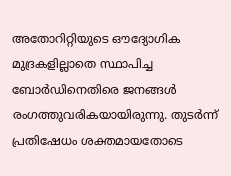അതോറിറ്റിയുടെ ഔദ്യോഗിക മുദ്രകളില്ലാതെ സ്ഥാപിച്ച ബോർഡിനെതിരെ ജനങ്ങൾ രംഗത്തുവരികയായിരുന്നു. തുടർന്ന് പ്രതിഷേധം ശക്തമായതോടെ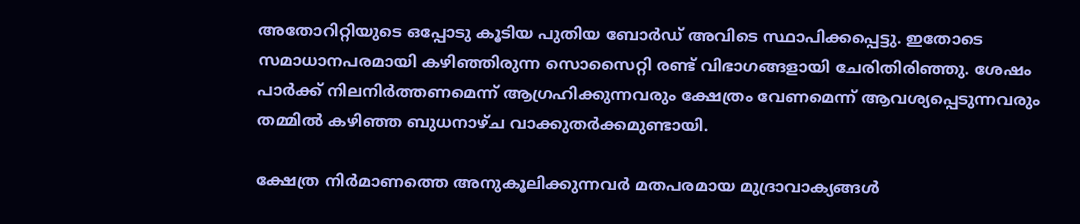അതോറിറ്റിയുടെ ഒപ്പോടു കൂടിയ പുതിയ ബോർഡ് അവിടെ സ്ഥാപിക്കപ്പെട്ടു. ഇതോടെ സമാധാനപരമായി കഴിഞ്ഞിരുന്ന സൊസൈറ്റി രണ്ട് വിഭാഗങ്ങളായി ചേരിതിരിഞ്ഞു. ശേഷം പാർക്ക് നിലനിർത്തണമെന്ന് ആഗ്രഹിക്കുന്നവരും ക്ഷേത്രം വേണമെന്ന് ആവശ്യപ്പെടുന്നവരും തമ്മിൽ കഴിഞ്ഞ ബുധനാഴ്ച വാക്കുതർക്കമുണ്ടായി.

ക്ഷേത്ര നിർമാണത്തെ അനുകൂലിക്കുന്നവർ മതപരമായ മുദ്രാവാക്യങ്ങൾ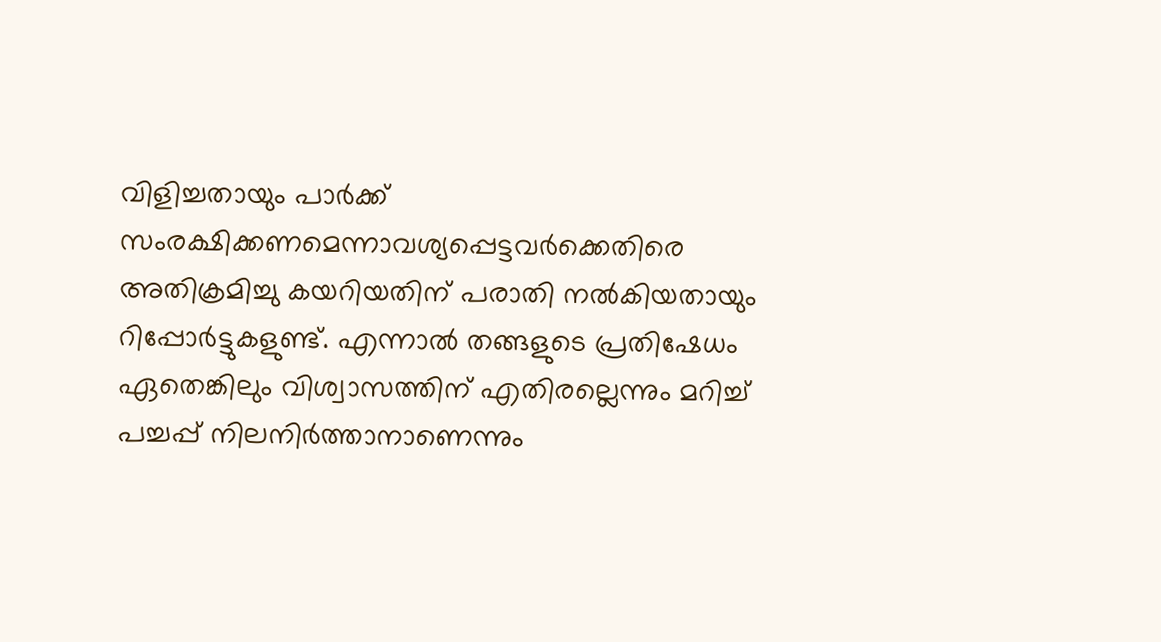വിളിച്ചതായും പാർക്ക് സംരക്ഷിക്കണമെന്നാവശ്യപ്പെട്ടവർക്കെതിരെ അതിക്രമിച്ചു കയറിയതിന് പരാതി നൽകിയതായും റിപ്പോർട്ടുകളുണ്ട്. എന്നാൽ തങ്ങളുടെ പ്രതിഷേധം ഏതെങ്കിലും വിശ്വാസത്തിന് എതിരല്ലെന്നും മറിച്ച് പച്ചപ്പ് നിലനിർത്താനാണെന്നും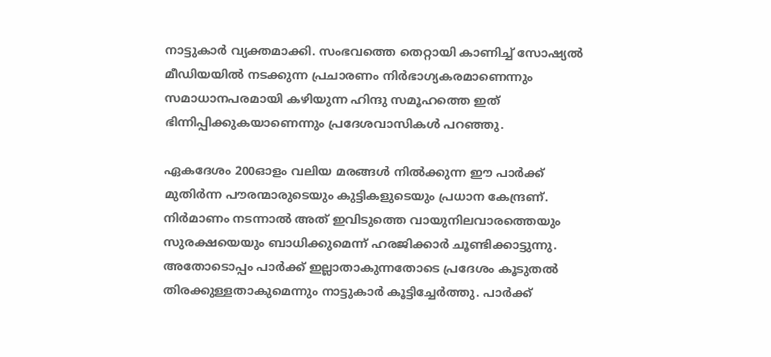നാട്ടുകാർ വ്യക്തമാക്കി. സംഭവത്തെ തെറ്റായി കാണിച്ച് സോഷ്യൽ മീഡിയയിൽ നടക്കുന്ന പ്രചാരണം നിർഭാഗ്യകരമാണെന്നും സമാധാനപരമായി കഴിയുന്ന ഹിന്ദു സമൂഹത്തെ ഇത് ഭിന്നിപ്പിക്കുകയാണെന്നും പ്രദേശവാസികൾ പറഞ്ഞു.

ഏകദേശം 200ഓളം വലിയ മരങ്ങൾ നിൽക്കുന്ന ഈ പാർക്ക് മുതിർന്ന പൗരന്മാരുടെയും കുട്ടികളുടെയും പ്രധാന കേന്ദ്രണ്. നിർമാണം നടന്നാൽ അത് ഇവിടുത്തെ വായുനിലവാരത്തെയും സുരക്ഷയെയും ബാധിക്കുമെന്ന് ഹരജിക്കാർ ചൂണ്ടിക്കാട്ടുന്നു. അതോടൊപ്പം പാർക്ക് ഇല്ലാതാകുന്നതോടെ പ്രദേശം കൂടുതൽ തിരക്കുള്ളതാകുമെന്നും നാട്ടുകാർ കൂട്ടിച്ചേർത്തു. പാർക്ക്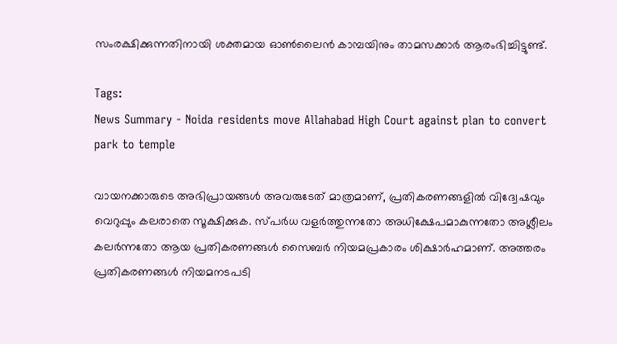സംരക്ഷിക്കുന്നതിനായി ശക്തമായ ഓൺലൈൻ കാമ്പയിനും താമസക്കാർ ആരംഭിച്ചിട്ടുണ്ട്.

Tags:
News Summary - Noida residents move Allahabad High Court against plan to convert park to temple

വായനക്കാരുടെ അഭിപ്രായങ്ങള്‍ അവരുടേത് മാത്രമാണ്, പ്രതികരണങ്ങളിൽ വിദ്വേഷവും വെറുപ്പും കലരാതെ സൂക്ഷിക്കുക. സ്പർധ വളർത്തുന്നതോ അധിക്ഷേപമാകുന്നതോ അശ്ലീലം കലർന്നതോ ആയ പ്രതികരണങ്ങൾ സൈബർ നിയമപ്രകാരം ശിക്ഷാർഹമാണ്. അത്തരം പ്രതികരണങ്ങൾ നിയമനടപടി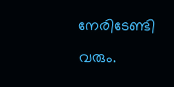നേരിടേണ്ടി വരും.